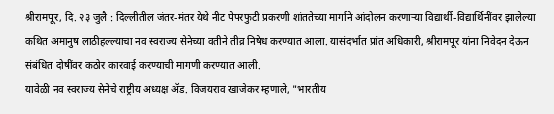श्रीरामपूर, दि. २३ जुलै : दिल्लीतील जंतर-मंतर येथे नीट पेपरफुटी प्रकरणी शांततेच्या मार्गाने आंदोलन करणाऱ्या विद्यार्थी-विद्यार्थिनींवर झालेल्या कथित अमानुष लाठीहल्ल्याचा नव स्वराज्य सेनेच्या वतीने तीव्र निषेध करण्यात आला. यासंदर्भात प्रांत अधिकारी, श्रीरामपूर यांना निवेदन देऊन संबंधित दोषींवर कठोर कारवाई करण्याची मागणी करण्यात आली.
यावेळी नव स्वराज्य सेनेचे राष्ट्रीय अध्यक्ष ॲड. विजयराव खाजेकर म्हणाले, "भारतीय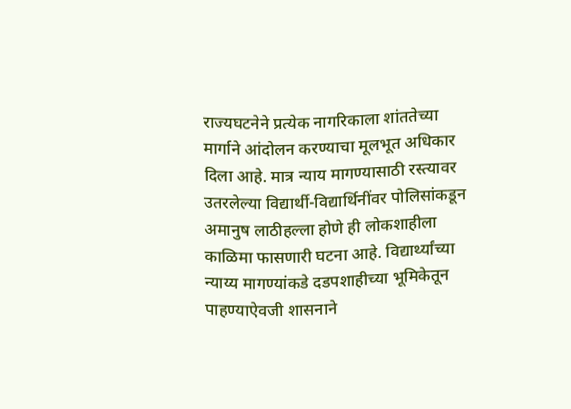राज्यघटनेने प्रत्येक नागरिकाला शांततेच्या मार्गाने आंदोलन करण्याचा मूलभूत अधिकार दिला आहे. मात्र न्याय मागण्यासाठी रस्त्यावर उतरलेल्या विद्यार्थी-विद्यार्थिनींवर पोलिसांकडून अमानुष लाठीहल्ला होणे ही लोकशाहीला काळिमा फासणारी घटना आहे. विद्यार्थ्यांच्या न्याय्य मागण्यांकडे दडपशाहीच्या भूमिकेतून पाहण्याऐवजी शासनाने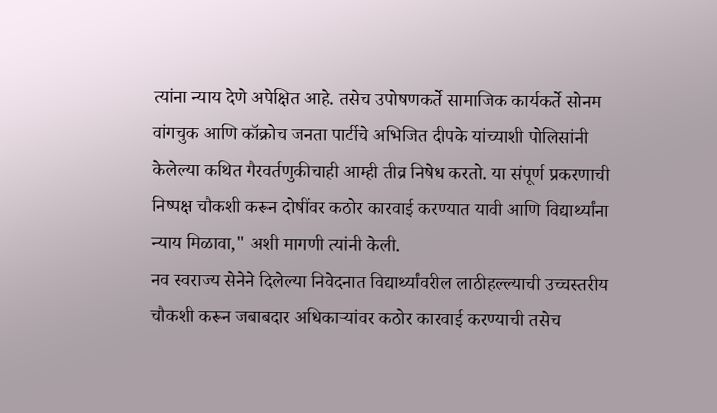त्यांना न्याय देणे अपेक्षित आहे. तसेच उपोषणकर्ते सामाजिक कार्यकर्ते सोनम वांगचुक आणि कॉक्रोच जनता पार्टीचे अभिजित दीपके यांच्याशी पोलिसांनी केलेल्या कथित गैरवर्तणुकीचाही आम्ही तीव्र निषेध करतो. या संपूर्ण प्रकरणाची निष्पक्ष चौकशी करून दोषींवर कठोर कारवाई करण्यात यावी आणि विद्यार्थ्यांना न्याय मिळावा," अशी मागणी त्यांनी केली.
नव स्वराज्य सेनेने दिलेल्या निवेदनात विद्यार्थ्यांवरील लाठीहल्ल्याची उच्चस्तरीय चौकशी करून जबाबदार अधिकाऱ्यांवर कठोर कारवाई करण्याची तसेच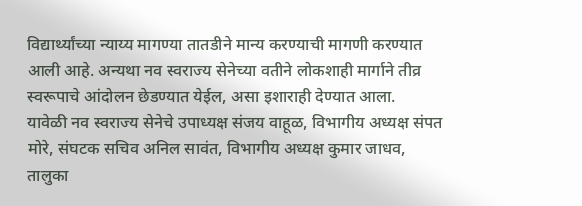विद्यार्थ्यांच्या न्याय्य मागण्या तातडीने मान्य करण्याची मागणी करण्यात आली आहे. अन्यथा नव स्वराज्य सेनेच्या वतीने लोकशाही मार्गाने तीव्र स्वरूपाचे आंदोलन छेडण्यात येईल, असा इशाराही देण्यात आला.
यावेळी नव स्वराज्य सेनेचे उपाध्यक्ष संजय वाहूळ, विभागीय अध्यक्ष संपत मोरे, संघटक सचिव अनिल सावंत, विभागीय अध्यक्ष कुमार जाधव, तालुका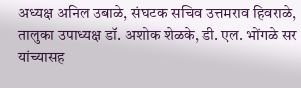अध्यक्ष अनिल उबाळे, संघटक सचिव उत्तमराव हिवराळे, तालुका उपाध्यक्ष डॉ. अशोक शेळके, डी. एल. भोंगळे सर यांच्यासह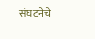संघटनेचे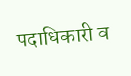पदाधिकारी व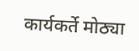कार्यकर्ते मोठ्या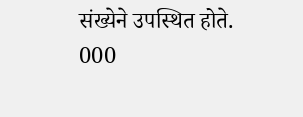संख्येने उपस्थित होते.
000